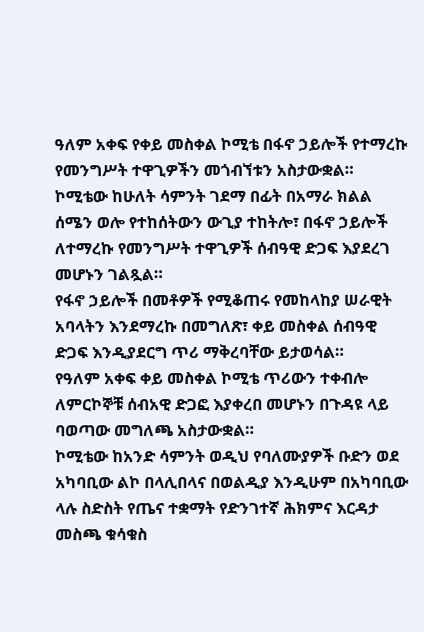ዓለም አቀፍ የቀይ መስቀል ኮሚቴ በፋኖ ኃይሎች የተማረኩ የመንግሥት ተዋጊዎችን መጎብኘቱን አስታውቋል።
ኮሚቴው ከሁለት ሳምንት ገደማ በፊት በአማራ ክልል ሰሜን ወሎ የተከሰትውን ውጊያ ተከትሎ፣ በፋኖ ኃይሎች ለተማረኩ የመንግሥት ተዋጊዎች ሰብዓዊ ድጋፍ እያደረገ መሆኑን ገልጿል።
የፋኖ ኃይሎች በመቶዎች የሚቆጠሩ የመከላከያ ሠራዊት አባላትን እንደማረኩ በመግለጽ፣ ቀይ መስቀል ሰብዓዊ ድጋፍ እንዲያደርግ ጥሪ ማቅረባቸው ይታወሳል።
የዓለም አቀፍ ቀይ መስቀል ኮሚቴ ጥሪውን ተቀብሎ ለምርኮኞቹ ሰብአዊ ድጋፎ እያቀረበ መሆኑን በጉዳዩ ላይ ባወጣው መግለጫ አስታውቋል።
ኮሚቴው ከአንድ ሳምንት ወዲህ የባለሙያዎች ቡድን ወደ አካባቢው ልኮ በላሊበላና በወልዲያ እንዲሁም በአካባቢው ላሉ ስድስት የጤና ተቋማት የድንገተኛ ሕክምና እርዳታ መስጫ ቁሳቁስ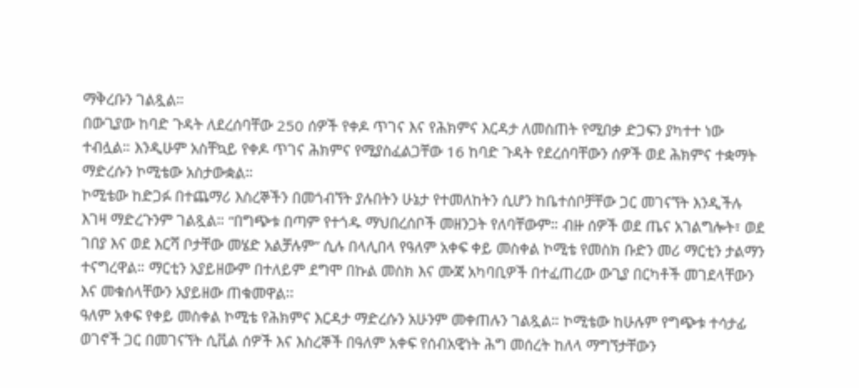ማቅረቡን ገልጿል።
በውጊያው ከባድ ጉዳት ለደረሰባቸው 250 ሰዎች የቀዶ ጥገና እና የሕክምና እርዳታ ለመስጠት የሚበቃ ድጋፍን ያካተተ ነው ተብሏል። እንዲሁም አስቸኳይ የቀዶ ጥገና ሕክምና የሚያስፈልጋቸው 16 ከባድ ጉዳት የደረሰባቸውን ሰዎች ወደ ሕክምና ተቋማት ማድረሱን ኮሚቴው አስታውቋል።
ኮሚቴው ከድጋፉ በተጨማሪ እስረኞችን በመጎብኘት ያሉበትን ሁኔታ የተመለከትን ሲሆን ከቤተሰቦቻቸው ጋር መገናኘት እንዲችሉ እገዛ ማድረጉንም ገልጿል። “በግጭቱ በጣም የተጎዱ ማህበረሰቦች መዘንጋት የለባቸውም። ብዙ ሰዎች ወደ ጤና አገልግሎት፣ ወደ ገበያ እና ወደ እርሻ ቦታቸው መሄድ አልቻሉም” ሲሉ በላሊበላ የዓለም አቀፍ ቀይ መስቀል ኮሚቴ የመስክ ቡድን መሪ ማርቲን ታልማን ተናግረዋል። ማርቲን አያይዘውም በተለይም ደግሞ በኩል መስክ እና ሙጃ አካባቢዎች በተፈጠረው ውጊያ በርካቶች መገደላቸውን እና መቁሰላቸውን አያይዘው ጠቁመዋል፡፡
ዓለም አቀፍ የቀይ መስቀል ኮሚቴ የሕክምና እርዳታ ማድረሱን አሁንም መቀጠሉን ገልጿል። ኮሚቴው ከሁሉም የግጭቱ ተሳታፊ ወገኖች ጋር በመገናኘት ሲቪል ሰዎች እና እስረኞች በዓለም አቀፍ የሰብአዊነት ሕግ መሰረት ከለላ ማግኘታቸውን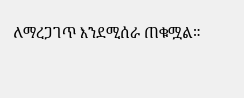ለማረጋገጥ እንደሚሰራ ጠቁሟል።